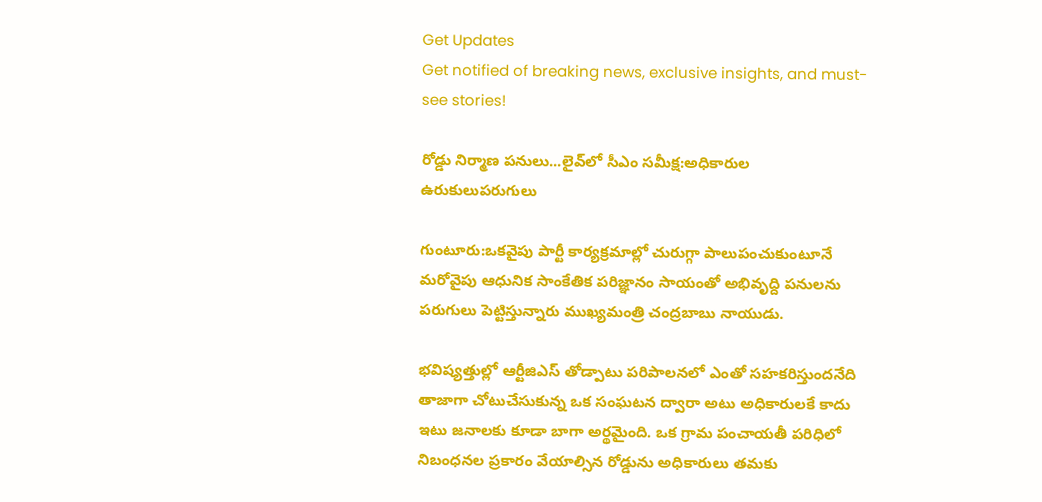Get Updates
Get notified of breaking news, exclusive insights, and must-see stories!

రోడ్డు నిర్మాణ పనులు...లైవ్‌లో సీఎం సమీక్ష:అధికారుల ఉరుకులుపరుగులు

గుంటూరు:ఒకవైపు పార్టీ కార్యక్రమాల్లో చురుగ్గా పాలుపంచుకుంటూనే మరోవైపు ఆధునిక సాంకేతిక పరిజ్ఞానం సాయంతో అభివృద్ది పనులను పరుగులు పెట్టిస్తున్నారు ముఖ్యమంత్రి చంద్రబాబు నాయుడు.

భవిష్యత్తుల్లో ఆర్టీజిఎస్ తోడ్పాటు పరిపాలనలో ఎంతో సహకరిస్తుందనేది తాజాగా చోటుచేసుకున్న ఒక సంఘటన ద్వారా అటు అధికారులకే కాదు ఇటు జనాలకు కూడా బాగా అర్థమైంది. ఒక గ్రామ పంచాయతీ పరిధిలో నిబంధనల ప్రకారం వేయాల్సిన రోడ్డును అధికారులు తమకు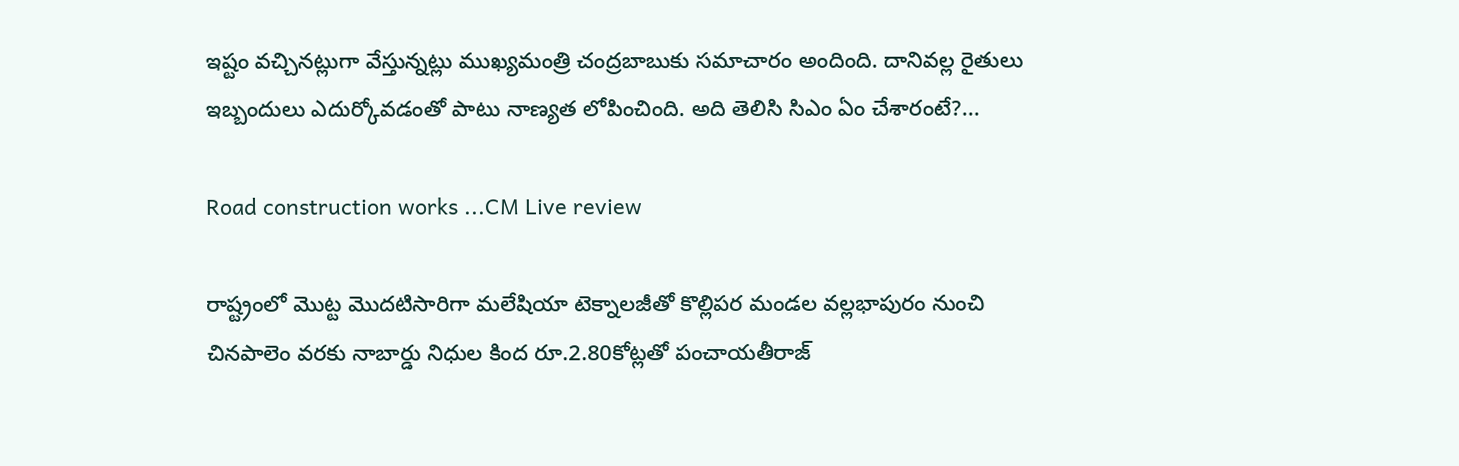ఇష్టం వచ్చినట్లుగా వేస్తున్నట్లు ముఖ్యమంత్రి చంద్రబాబుకు సమాచారం అందింది. దానివల్ల రైతులు ఇబ్బందులు ఎదుర్కోవడంతో పాటు నాణ్యత లోపించింది. అది తెలిసి సిఎం ఏం చేశారంటే?...

Road construction works ...CM Live review

రాష్ట్రంలో మొట్ట మొదటిసారిగా మలేషియా టెక్నాలజీతో కొల్లిపర మండల వల్లభాపురం నుంచి చినపాలెం వరకు నాబార్డు నిధుల కింద రూ.2.80కోట్లతో పంచాయతీరాజ్‌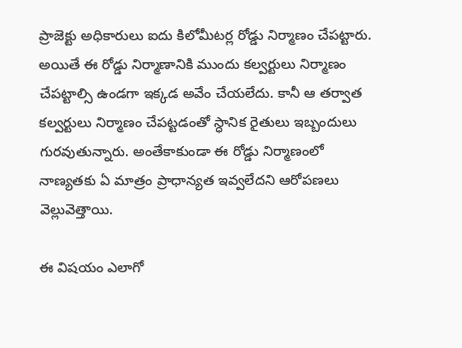ప్రాజెక్టు అధికారులు ఐదు కిలోమీటర్ల రోడ్డు నిర్మాణం చేపట్టారు. అయితే ఈ రోడ్డు నిర్మాణానికి ముందు కల్వర్టులు నిర్మాణం చేపట్టాల్సి ఉండగా ఇక్కడ అవేం చేయలేదు. కానీ ఆ తర్వాత కల్వర్టులు నిర్మాణం చేపట్టడంతో స్ధానిక రైతులు ఇబ్బందులు గురవుతున్నారు. అంతేకాకుండా ఈ రోడ్డు నిర్మాణంలో నాణ్యతకు ఏ మాత్రం ప్రాధాన్యత ఇవ్వలేదని ఆరోపణలు వెల్లువెత్తాయి.

ఈ విషయం ఎలాగో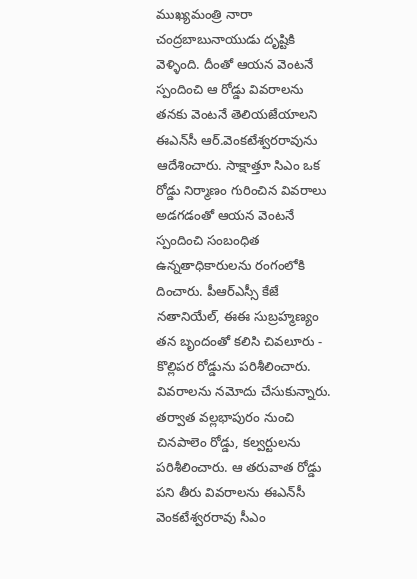ముఖ్యమంత్రి నారా చంద్రబాబునాయుడు దృష్టికి వెళ్ళింది. దీంతో ఆయన వెంటనే స్పందించి ఆ రోడ్డు వివరాలను తనకు వెంటనే తెలియజేయాలని ఈఎన్‌సీ ఆర్‌.వెంకటేశ్వరరావును ఆదేశించారు. సాక్షాత్తూ సిఎం ఒక రోడ్డు నిర్మాణం గురించిన వివరాలు అడగడంతో ఆయన వెంటనే స్పందించి సంబంధిత ఉన్నతాధికారులను రంగంలోకి దించారు. పీఆర్‌ఎస్సీ కేజే నతానియేల్‌, ఈఈ సుబ్రహ్మణ్యం తన బృందంతో కలిసి చివలూరు - కొల్లిపర రోడ్డును పరిశీలించారు. వివరాలను నమోదు చేసుకున్నారు. తర్వాత వల్లభాపురం నుంచి చినపాలెం రోడ్డు, కల్వర్టులను పరిశీలించారు. ఆ తరువాత రోడ్డు పని తీరు వివరాలను ఈఎన్‌సీ వెంకటేశ్వరరావు సీఎం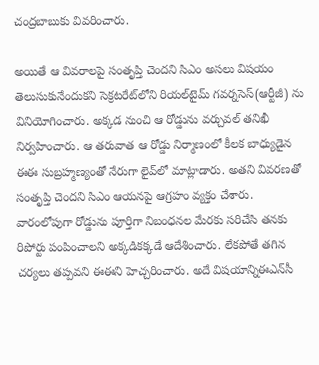చంద్రబాబుకు వివరించారు.

అయితే ఆ వివరాలపై సంతృప్తి చెందని సిఎం అసలు విషయం తెలుసుకునేందుకని సెక్రటరేట్‌లోని రియల్‌టైమ్‌ గవర్నసెస్‌(ఆర్టీజీ) ను వినియోగించారు. అక్కడ నుంచి ఆ రోడ్డును వర్చువల్‌ తనిఖీ నిర్వహించారు. ఆ తరువాత ఆ రోడ్డు నిర్మాణంలో కీలక బాధ్యుడైన ఈఈ సుబ్రహ్మణ్యంతో నేరుగా లైవ్‌లో మాట్లాడారు. అతని వివరణతో సంతృప్తి చెందని సిఎం ఆయనపై ఆగ్రహం వ్యక్తం చేశారు. వారంలోపుగా రోడ్డును పూర్తిగా నిబంధనల మేరకు సరిచేసి తనకు రిపోర్టు పంపించాలని అక్కడికక్కడే ఆదేశించారు. లేకపోతే తగిన చర్యలు తప్పవని ఈఈని హెచ్చరించారు. అదే విషయాన్నిఈఎన్‌సీ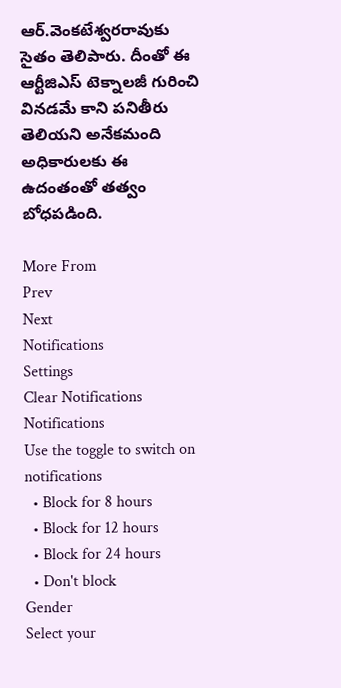ఆర్‌.వెంకటేశ్వరరావుకు సైతం తెలిపారు. దీంతో ఈ ఆర్టీజిఎస్ టెక్నాలజీ గురించి వినడమే కాని పనితీరు తెలియని అనేకమంది అధికారులకు ఈ ఉదంతంతో తత్వం బోధపడింది.

More From
Prev
Next
Notifications
Settings
Clear Notifications
Notifications
Use the toggle to switch on notifications
  • Block for 8 hours
  • Block for 12 hours
  • Block for 24 hours
  • Don't block
Gender
Select your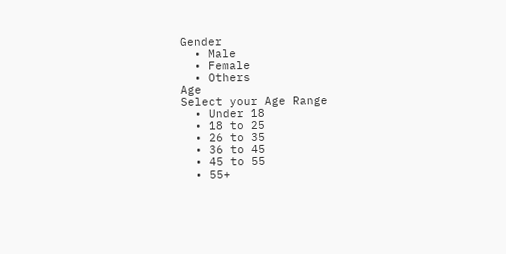Gender
  • Male
  • Female
  • Others
Age
Select your Age Range
  • Under 18
  • 18 to 25
  • 26 to 35
  • 36 to 45
  • 45 to 55
  • 55+